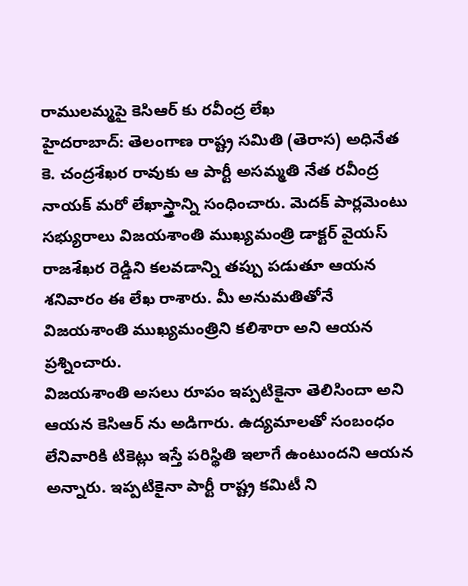రాములమ్మపై కెసిఆర్ కు రవీంద్ర లేఖ
హైదరాబాద్: తెలంగాణ రాష్ట్ర సమితి (తెరాస) అధినేత కె. చంద్రశేఖర రావుకు ఆ పార్టీ అసమ్మతి నేత రవీంద్ర నాయక్ మరో లేఖాస్త్రాన్ని సంధించారు. మెదక్ పార్లమెంటు సభ్యురాలు విజయశాంతి ముఖ్యమంత్రి డాక్టర్ వైయస్ రాజశేఖర రెడ్డిని కలవడాన్ని తప్పు పడుతూ ఆయన శనివారం ఈ లేఖ రాశారు. మీ అనుమతితోనే విజయశాంతి ముఖ్యమంత్రిని కలిశారా అని ఆయన ప్రశ్నించారు.
విజయశాంతి అసలు రూపం ఇప్పటికైనా తెలిసిందా అని ఆయన కెసిఆర్ ను అడిగారు. ఉద్యమాలతో సంబంధం లేనివారికి టికెట్లు ఇస్తే పరిస్థితి ఇలాగే ఉంటుందని ఆయన అన్నారు. ఇప్పటికైనా పార్టీ రాష్ట్ర కమిటీ ని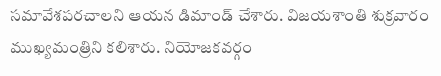సమావేశపరచాలని ఆయన డిమాండ్ చేశారు. విజయశాంతి శుక్రవారం ముఖ్యమంత్రిని కలిశారు. నియోజకవర్గం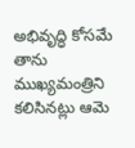అభివృద్ధి కోసమే తాను ముఖ్యమంత్రిని కలిసినట్లు ఆమె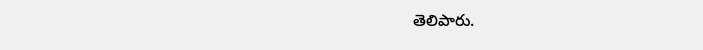తెలిపారు.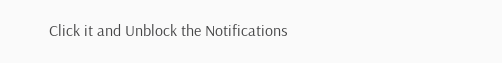Click it and Unblock the Notifications